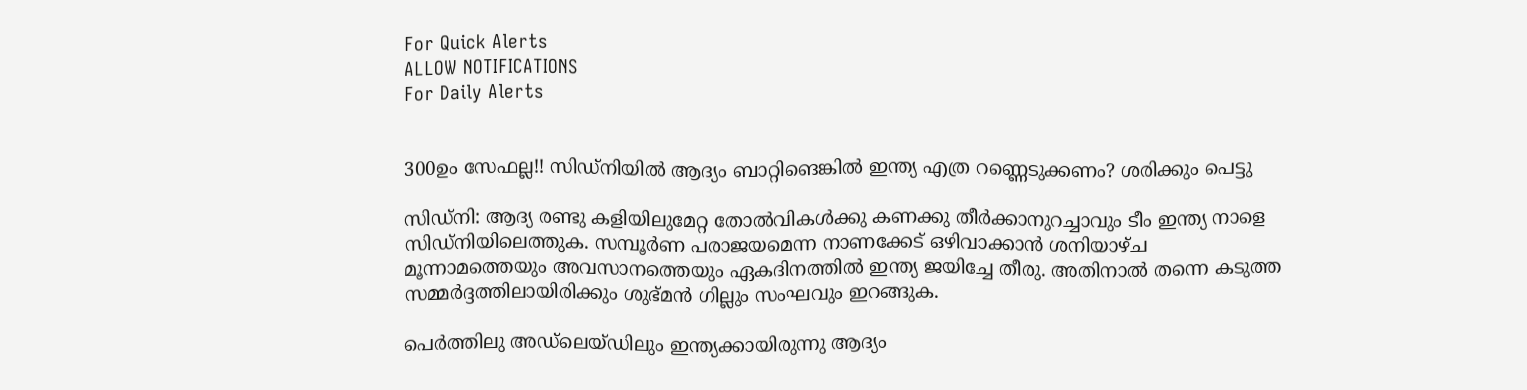For Quick Alerts
ALLOW NOTIFICATIONS
For Daily Alerts


300ഉം സേഫല്ല!! സിഡ്‌നിയില്‍ ആദ്യം ബാറ്റിങെങ്കില്‍ ഇന്ത്യ എത്ര റണ്ണെടുക്കണം? ശരിക്കും പെട്ടു

സിഡ്‌നി: ആദ്യ രണ്ടു കളിയിലുമേറ്റ തോല്‍വികള്‍ക്കു കണക്കു തീര്‍ക്കാനുറച്ചാവും ടീം ഇന്ത്യ നാളെ സിഡ്‌നിയിലെത്തുക. സമ്പൂര്‍ണ പരാജയമെന്ന നാണക്കേട് ഒഴിവാക്കാന്‍ ശനിയാഴ്ച മൂന്നാമത്തെയും അവസാനത്തെയും ഏകദിനത്തില്‍ ഇന്ത്യ ജയിച്ചേ തീരു. അതിനാല്‍ തന്നെ കടുത്ത സമ്മര്‍ദ്ദത്തിലായിരിക്കും ശുഭ്മന്‍ ഗില്ലും സംഘവും ഇറങ്ങുക.

പെര്‍ത്തിലു അഡ്‌ലെയ്ഡിലും ഇന്ത്യക്കായിരുന്നു ആദ്യം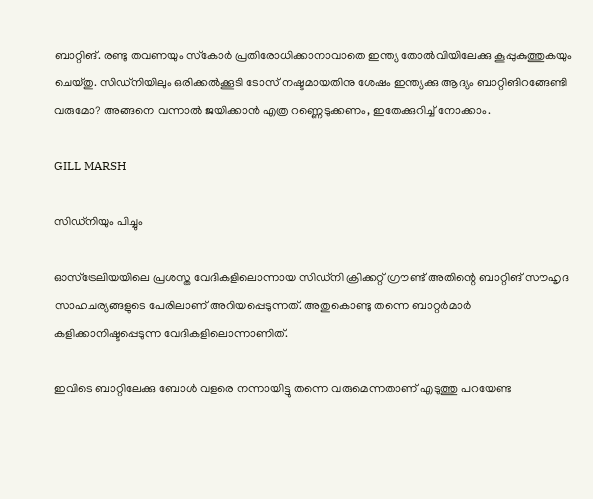ബാറ്റിങ്. രണ്ടു തവണയും സ്‌കോര്‍ പ്രതിരോധിക്കാനാവാതെ ഇന്ത്യ തോല്‍വിയിലേക്കു കൂപ്പുകുത്തുകയും ചെയ്തു. സിഡ്‌നിയിലും ഒരിക്കല്‍ക്കൂടി ടോസ് നഷ്ടമായതിനു ശേഷം ഇന്ത്യക്കു ആദ്യം ബാറ്റിങിറങ്ങേണ്ടി വരുമോ? അങ്ങനെ വന്നാല്‍ ജയിക്കാന്‍ എത്ര റണ്ണെടുക്കണം, ഇതേക്കുറിച്ച് നോക്കാം.

GILL MARSH

സിഡ്‌നിയും പിച്ചും

ഓസ്‌ട്രേലിയയിലെ പ്രശസ്ത വേദികളിലൊന്നായ സിഡ്‌നി ക്രിക്കറ്റ് ഗ്രൗണ്ട് അതിന്റെ ബാറ്റിങ് സൗഹൃദ സാഹചര്യങ്ങളുടെ പേരിലാണ് അറിയപ്പെടുന്നത്. അതുകൊണ്ടു തന്നെ ബാറ്റര്‍മാര്‍ കളിക്കാനിഷ്ടപ്പെടുന്ന വേദികളിലൊന്നാണിത്.

ഇവിടെ ബാറ്റിലേക്കു ബോള്‍ വളരെ നന്നായിട്ടു തന്നെ വരുമെന്നതാണ് എടുത്തു പറയേണ്ട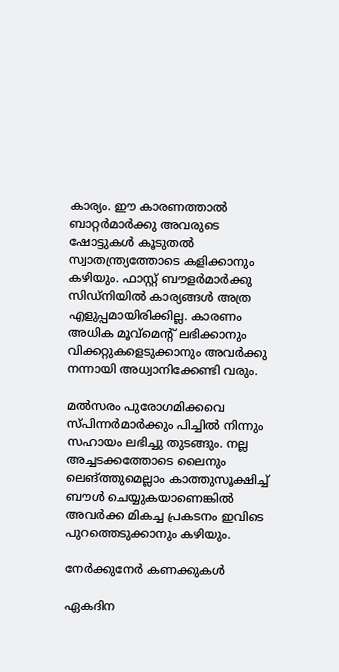കാര്യം. ഈ കാരണത്താല്‍ ബാറ്റര്‍മാര്‍ക്കു അവരുടെ ഷോട്ടുകള്‍ കൂടുതല്‍ സ്വാതന്ത്ര്യത്തോടെ കളിക്കാനും കഴിയും. ഫാസ്റ്റ് ബൗളര്‍മാര്‍ക്കു സിഡ്‌നിയില്‍ കാര്യങ്ങള്‍ അത്ര എളുപ്പമായിരിക്കില്ല. കാരണം അധിക മൂവ്‌മെന്റ് ലഭിക്കാനും വിക്കറ്റുകളെടുക്കാനും അവര്‍ക്കു നന്നായി അധ്വാനിക്കേണ്ടി വരും.

മല്‍സരം പുരോഗമിക്കവെ സ്പിന്നര്‍മാര്‍ക്കും പിച്ചില്‍ നിന്നും സഹായം ലഭിച്ചു തുടങ്ങും. നല്ല അച്ചടക്കത്തോടെ ലൈനും ലെങ്ത്തുമെല്ലാം കാത്തുസൂക്ഷിച്ച് ബൗള്‍ ചെയ്യുകയാണെങ്കില്‍ അവര്‍ക്ക മികച്ച പ്രകടനം ഇവിടെ പുറത്തെടുക്കാനും കഴിയും.

നേര്‍ക്കുനേര്‍ കണക്കുകള്‍

ഏകദിന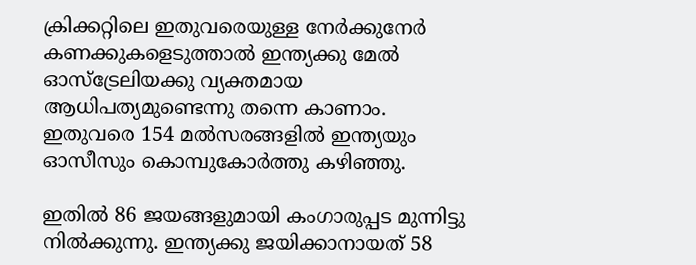ക്രിക്കറ്റിലെ ഇതുവരെയുള്ള നേര്‍ക്കുനേര്‍ കണക്കുകളെടുത്താല്‍ ഇന്ത്യക്കു മേല്‍ ഓസ്‌ട്രേലിയക്കു വ്യക്തമായ ആധിപത്യമുണ്ടെന്നു തന്നെ കാണാം. ഇതുവരെ 154 മല്‍സരങ്ങളില്‍ ഇന്ത്യയും ഓസീസും കൊമ്പുകോര്‍ത്തു കഴിഞ്ഞു.

ഇതില്‍ 86 ജയങ്ങളുമായി കംഗാരുപ്പട മുന്നിട്ടു നില്‍ക്കുന്നു. ഇന്ത്യക്കു ജയിക്കാനായത് 58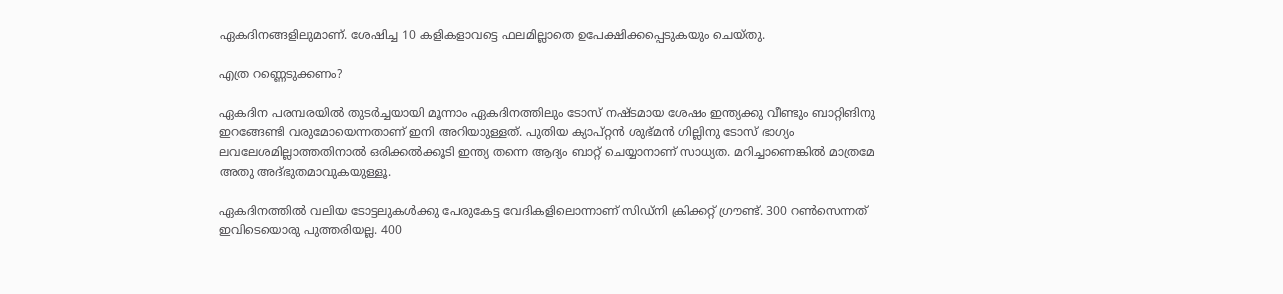ഏകദിനങ്ങളിലുമാണ്. ശേഷിച്ച 10 കളികളാവട്ടെ ഫലമില്ലാതെ ഉപേക്ഷിക്കപ്പെടുകയും ചെയ്തു.

എത്ര റണ്ണെടുക്കണം?

ഏകദിന പരമ്പരയില്‍ തുടര്‍ച്ചയായി മൂന്നാം ഏകദിനത്തിലും ടോസ് നഷ്ടമായ ശേഷം ഇന്ത്യക്കു വീണ്ടും ബാറ്റിങിനു ഇറങ്ങേണ്ടി വരുമോയെന്നതാണ് ഇനി അറിയാുള്ളത്. പുതിയ ക്യാപ്റ്റന്‍ ശുഭ്മന്‍ ഗില്ലിനു ടോസ് ഭാഗ്യം ലവലേശമില്ലാത്തതിനാല്‍ ഒരിക്കല്‍ക്കൂടി ഇന്ത്യ തന്നെ ആദ്യം ബാറ്റ് ചെയ്യാനാണ് സാധ്യത. മറിച്ചാണെങ്കില്‍ മാത്രമേ അതു അദ്ഭുതമാവുകയുള്ളൂ.

ഏകദിനത്തില്‍ വലിയ ടോട്ടലുകള്‍ക്കു പേരുകേട്ട വേദികളിലൊന്നാണ് സിഡ്‌നി ക്രിക്കറ്റ് ഗ്രൗണ്ട്. 300 റണ്‍സെന്നത് ഇവിടെയൊരു പുത്തരിയല്ല. 400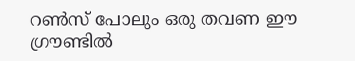റണ്‍സ് പോലും ഒരു തവണ ഈ ഗ്രൗണ്ടില്‍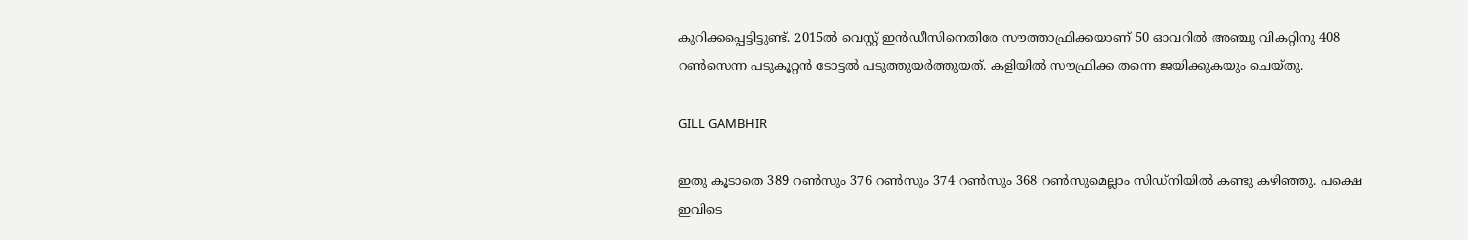കുറിക്കപ്പെട്ടിട്ടുണ്ട്. 2015ല്‍ വെസ്റ്റ് ഇന്‍ഡീസിനെതിരേ സൗത്താഫ്രിക്കയാണ് 50 ഓവറില്‍ അഞ്ചു വികറ്റിനു 408 റണ്‍സെന്ന പടുകൂറ്റന്‍ ടോട്ടല്‍ പടുത്തുയര്‍ത്തുയത്. കളിയില്‍ സൗഫ്രിക്ക തന്നെ ജയിക്കുകയും ചെയ്തു.

GILL GAMBHIR

ഇതു കൂടാതെ 389 റണ്‍സും 376 റണ്‍സും 374 റണ്‍സും 368 റണ്‍സുമെല്ലാം സിഡ്‌നിയില്‍ കണ്ടു കഴിഞ്ഞു. പക്ഷെ ഇവിടെ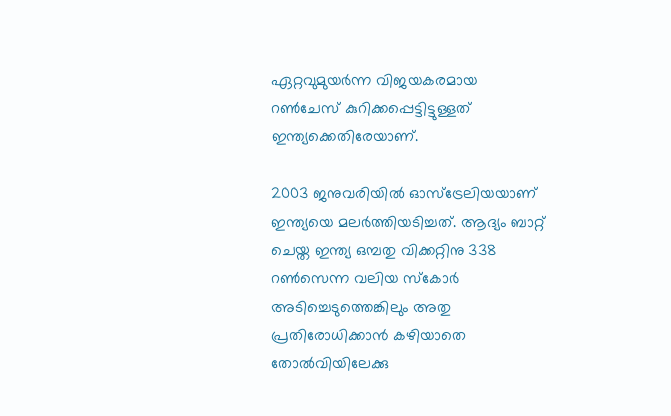ഏറ്റവുമുയര്‍ന്ന വിജയകരമായ റണ്‍ചേസ് കുറിക്കപ്പെട്ടിട്ടുള്ളത് ഇന്ത്യക്കെതിരേയാണ്.

2003 ജനുവരിയില്‍ ഓസ്‌ട്രേലിയയാണ് ഇന്ത്യയെ മലര്‍ത്തിയടിച്ചത്. ആദ്യം ബാറ്റ് ചെയ്ത ഇന്ത്യ ഒമ്പതു വിക്കറ്റിനു 338 റണ്‍സെന്ന വലിയ സ്‌കോര്‍ അടിച്ചെടുത്തെങ്കിലും അതു പ്രതിരോധിക്കാന്‍ കഴിയാതെ തോല്‍വിയിലേക്കു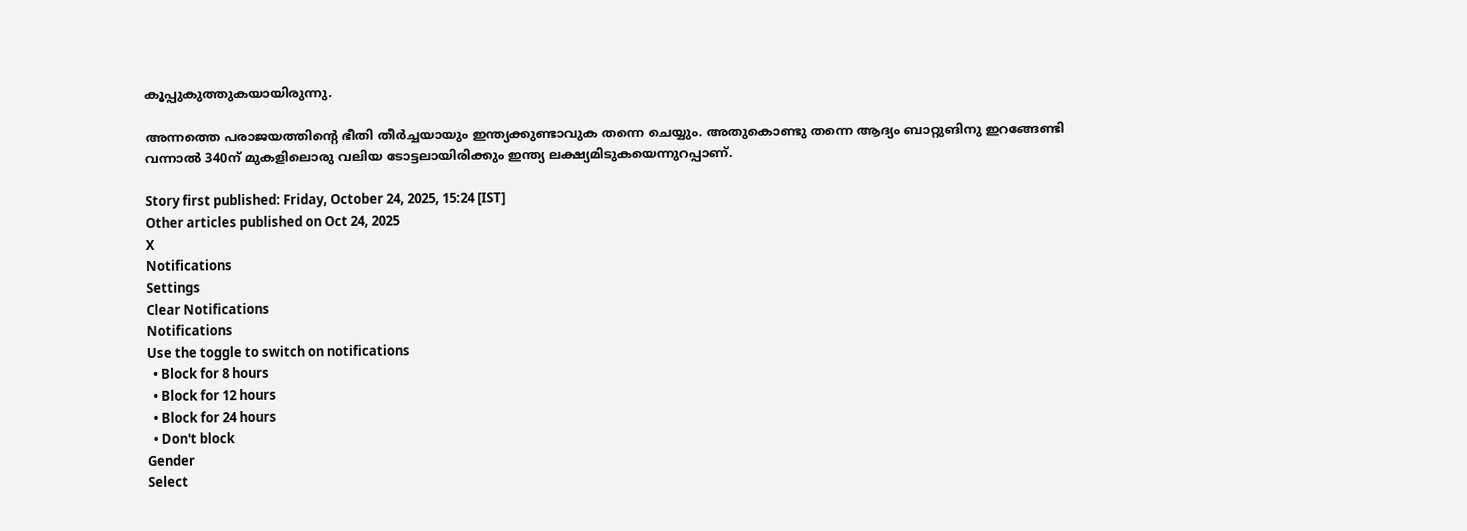കൂപ്പുകുത്തുകയായിരുന്നു.

അന്നത്തെ പരാജയത്തിന്റെ ഭീതി തീര്‍ച്ചയായും ഇന്ത്യക്കുണ്ടാവുക തന്നെ ചെയ്യും. അതുകൊണ്ടു തന്നെ ആദ്യം ബാറ്റുങിനു ഇറങ്ങേണ്ടി വന്നാല്‍ 340ന് മുകളിലൊരു വലിയ ടോട്ടലായിരിക്കും ഇന്ത്യ ലക്ഷ്യമിടുകയെന്നുറപ്പാണ്.

Story first published: Friday, October 24, 2025, 15:24 [IST]
Other articles published on Oct 24, 2025
X
Notifications
Settings
Clear Notifications
Notifications
Use the toggle to switch on notifications
  • Block for 8 hours
  • Block for 12 hours
  • Block for 24 hours
  • Don't block
Gender
Select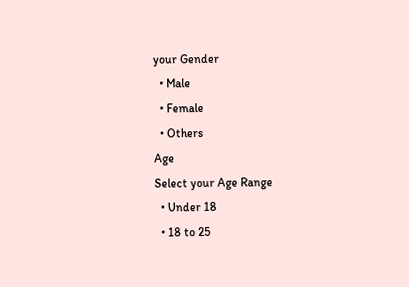your Gender
  • Male
  • Female
  • Others
Age
Select your Age Range
  • Under 18
  • 18 to 25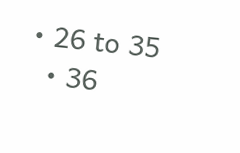• 26 to 35
  • 36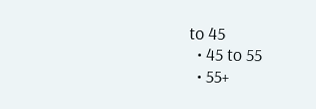to 45
  • 45 to 55
  • 55+